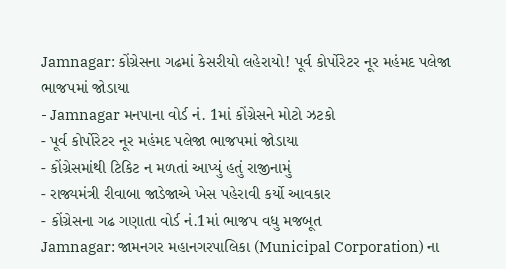Jamnagar: કોંગ્રેસના ગઢમાં કેસરીયો લહેરાયો! પૂર્વ કોર્પોરેટર નૂર મહંમદ પલેજા ભાજપમાં જોડાયા
- Jamnagar મનપાના વોર્ડ નં. 1માં કોંગ્રેસને મોટો ઝટકો
- પૂર્વ કોર્પોરેટર નૂર મહંમદ પલેજા ભાજપમાં જોડાયા
- કોંગ્રેસમાંથી ટિકિટ ન મળતાં આપ્યું હતું રાજીનામું
- રાજ્યમંત્રી રીવાબા જાડેજાએ ખેસ પહેરાવી કર્યો આવકાર
- કોંગ્રેસના ગઢ ગણાતા વોર્ડ નં.1માં ભાજપ વધુ મજબૂત
Jamnagar: જામનગર મહાનગરપાલિકા (Municipal Corporation) ના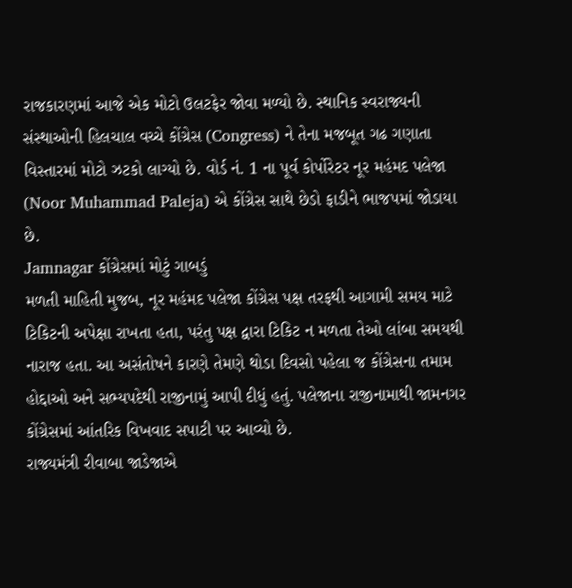રાજકારણમાં આજે એક મોટો ઉલટફેર જોવા મળ્યો છે. સ્થાનિક સ્વરાજ્યની સંસ્થાઓની હિલચાલ વચ્ચે કોંગ્રેસ (Congress) ને તેના મજબૂત ગઢ ગણાતા વિસ્તારમાં મોટો ઝટકો લાગ્યો છે. વોર્ડ નં. 1 ના પૂર્વ કોર્પોરેટર નૂર મહંમદ પલેજા (Noor Muhammad Paleja) એ કોંગ્રેસ સાથે છેડો ફાડીને ભાજપમાં જોડાયા છે.
Jamnagar કોંગ્રેસમાં મોટું ગાબડું
મળતી માહિતી મુજબ, નૂર મહંમદ પલેજા કોંગ્રેસ પક્ષ તરફથી આગામી સમય માટે ટિકિટની અપેક્ષા રાખતા હતા, પરંતુ પક્ષ દ્વારા ટિકિટ ન મળતા તેઓ લાંબા સમયથી નારાજ હતા. આ અસંતોષને કારણે તેમણે થોડા દિવસો પહેલા જ કોંગ્રેસના તમામ હોદ્દાઓ અને સભ્યપદેથી રાજીનામું આપી દીધું હતું. પલેજાના રાજીનામાથી જામનગર કોંગ્રેસમાં આંતરિક વિખવાદ સપાટી પર આવ્યો છે.
રાજ્યમંત્રી રીવાબા જાડેજાએ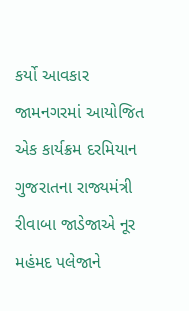કર્યો આવકાર
જામનગરમાં આયોજિત એક કાર્યક્રમ દરમિયાન ગુજરાતના રાજ્યમંત્રી રીવાબા જાડેજાએ નૂર મહંમદ પલેજાને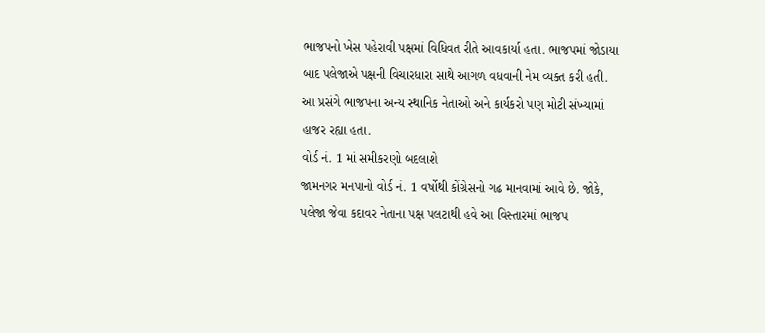ભાજપનો ખેસ પહેરાવી પક્ષમાં વિધિવત રીતે આવકાર્યા હતા. ભાજપમાં જોડાયા બાદ પલેજાએ પક્ષની વિચારધારા સાથે આગળ વધવાની નેમ વ્યક્ત કરી હતી. આ પ્રસંગે ભાજપના અન્ય સ્થાનિક નેતાઓ અને કાર્યકરો પણ મોટી સંખ્યામાં હાજર રહ્યા હતા.
વોર્ડ નં. 1 માં સમીકરણો બદલાશે
જામનગર મનપાનો વોર્ડ નં. 1 વર્ષોથી કોંગ્રેસનો ગઢ માનવામાં આવે છે. જોકે, પલેજા જેવા કદાવર નેતાના પક્ષ પલટાથી હવે આ વિસ્તારમાં ભાજપ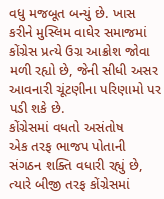વધુ મજબૂત બન્યું છે. ખાસ કરીને મુસ્લિમ વાઘેર સમાજમાં કોંગ્રેસ પ્રત્યે ઉગ્ર આક્રોશ જોવા મળી રહ્યો છે, જેની સીધી અસર આવનારી ચૂંટણીના પરિણામો પર પડી શકે છે.
કોંગ્રેસમાં વધતો અસંતોષ
એક તરફ ભાજપ પોતાની સંગઠન શક્તિ વધારી રહ્યું છે, ત્યારે બીજી તરફ કોંગ્રેસમાં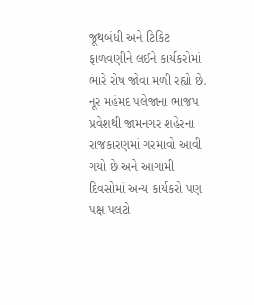જૂથબંધી અને ટિકિટ ફાળવણીને લઈને કાર્યકરોમાં ભારે રોષ જોવા મળી રહ્યો છે. નૂર મહંમદ પલેજાના ભાજપ પ્રવેશથી જામનગર શહેરના રાજકારણમાં ગરમાવો આવી ગયો છે અને આગામી દિવસોમાં અન્ય કાર્યકરો પણ પક્ષ પલટો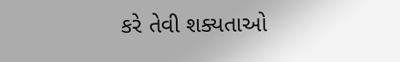કરે તેવી શક્યતાઓ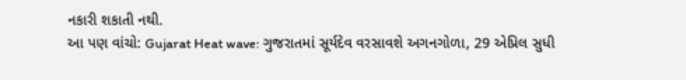નકારી શકાતી નથી.
આ પણ વાંચો: Gujarat Heat wave: ગુજરાતમાં સૂર્યદેવ વરસાવશે અગનગોળા, 29 એપ્રિલ સુધી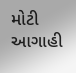મોટી આગાહી